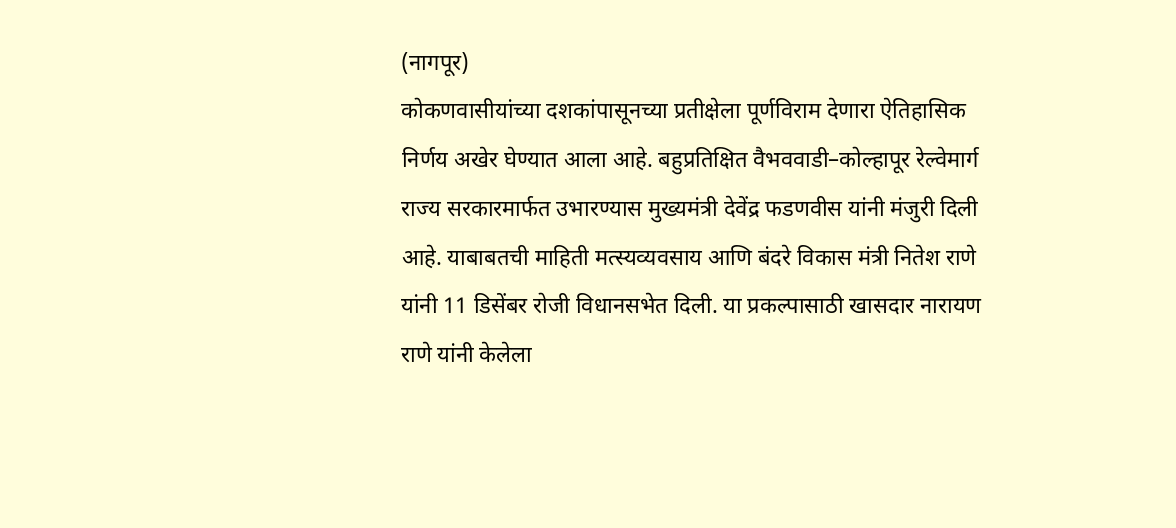(नागपूर)
कोकणवासीयांच्या दशकांपासूनच्या प्रतीक्षेला पूर्णविराम देणारा ऐतिहासिक निर्णय अखेर घेण्यात आला आहे. बहुप्रतिक्षित वैभववाडी–कोल्हापूर रेल्वेमार्ग राज्य सरकारमार्फत उभारण्यास मुख्यमंत्री देवेंद्र फडणवीस यांनी मंजुरी दिली आहे. याबाबतची माहिती मत्स्यव्यवसाय आणि बंदरे विकास मंत्री नितेश राणे यांनी 11 डिसेंबर रोजी विधानसभेत दिली. या प्रकल्पासाठी खासदार नारायण राणे यांनी केलेला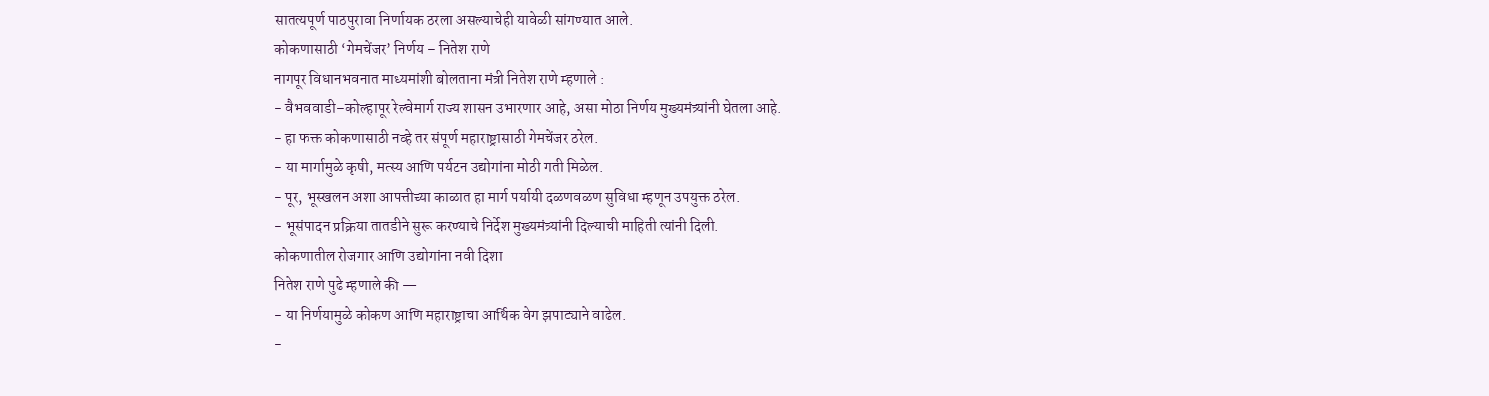सातत्यपूर्ण पाठपुरावा निर्णायक ठरला असल्याचेही यावेळी सांगण्यात आले.
कोकणासाठी ‘गेमचेंजर’ निर्णय – नितेश राणे
नागपूर विधानभवनात माध्यमांशी बोलताना मंत्री नितेश राणे म्हणाले :
- वैभववाडी–कोल्हापूर रेल्वेमार्ग राज्य शासन उभारणार आहे, असा मोठा निर्णय मुख्यमंत्र्यांनी घेतला आहे.
- हा फक्त कोकणासाठी नव्हे तर संपूर्ण महाराष्ट्रासाठी गेमचेंजर ठरेल.
- या मार्गामुळे कृषी, मत्स्य आणि पर्यटन उद्योगांना मोठी गती मिळेल.
- पूर, भूस्खलन अशा आपत्तीच्या काळात हा मार्ग पर्यायी दळणवळण सुविधा म्हणून उपयुक्त ठरेल.
- भूसंपादन प्रक्रिया तातडीने सुरू करण्याचे निर्देश मुख्यमंत्र्यांनी दिल्याची माहिती त्यांनी दिली.
कोकणातील रोजगार आणि उद्योगांना नवी दिशा
नितेश राणे पुढे म्हणाले की —
- या निर्णयामुळे कोकण आणि महाराष्ट्राचा आर्थिक वेग झपाट्याने वाढेल.
-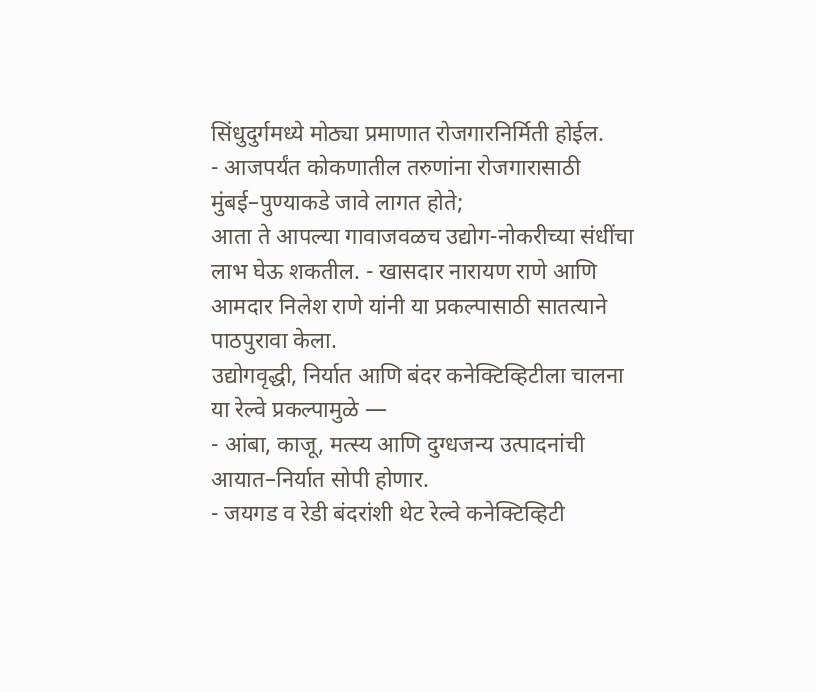सिंधुदुर्गमध्ये मोठ्या प्रमाणात रोजगारनिर्मिती होईल.
- आजपर्यंत कोकणातील तरुणांना रोजगारासाठी मुंबई–पुण्याकडे जावे लागत होते;
आता ते आपल्या गावाजवळच उद्योग-नोकरीच्या संधींचा लाभ घेऊ शकतील. - खासदार नारायण राणे आणि आमदार निलेश राणे यांनी या प्रकल्पासाठी सातत्याने पाठपुरावा केला.
उद्योगवृद्धी, निर्यात आणि बंदर कनेक्टिव्हिटीला चालना
या रेल्वे प्रकल्पामुळे —
- आंबा, काजू, मत्स्य आणि दुग्धजन्य उत्पादनांची आयात–निर्यात सोपी होणार.
- जयगड व रेडी बंदरांशी थेट रेल्वे कनेक्टिव्हिटी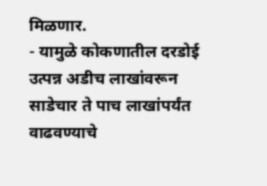मिळणार.
- यामुळे कोकणातील दरडोई उत्पन्न अडीच लाखांवरून साडेचार ते पाच लाखांपर्यंत वाढवण्याचे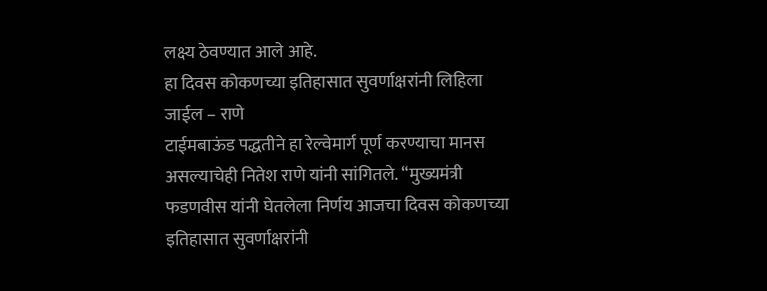लक्ष्य ठेवण्यात आले आहे.
हा दिवस कोकणच्या इतिहासात सुवर्णाक्षरांनी लिहिला जाईल – राणे
टाईमबाऊंड पद्धतीने हा रेल्वेमार्ग पूर्ण करण्याचा मानस असल्याचेही नितेश राणे यांनी सांगितले. “मुख्यमंत्री फडणवीस यांनी घेतलेला निर्णय आजचा दिवस कोकणच्या इतिहासात सुवर्णाक्षरांनी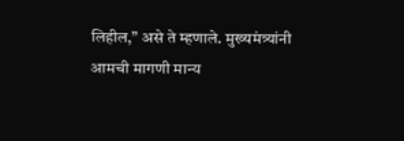लिहील,” असे ते म्हणाले. मुख्यमंत्र्यांनी आमची मागणी मान्य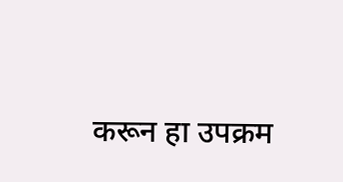करून हा उपक्रम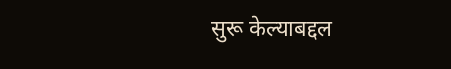सुरू केल्याबद्दल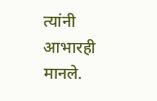त्यांनी आभारही मानले.